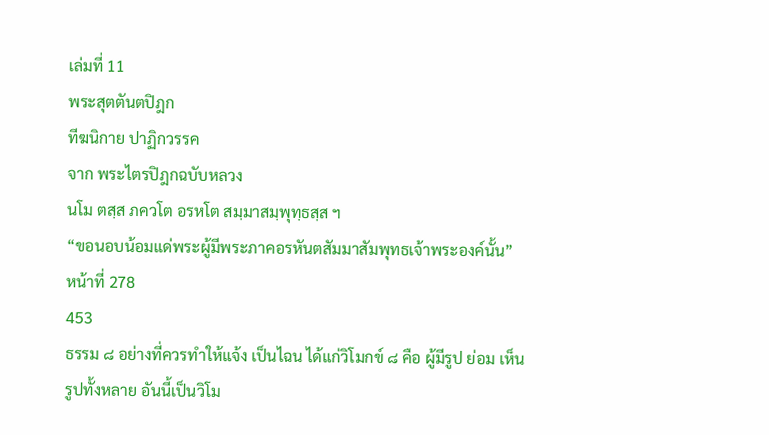เล่มที่ 11
พระสุตตันตปิฎก
ทีฆนิกาย ปาฏิกวรรค
จาก พระไตรปิฎกฉบับหลวง
นโม ตสฺส ภควโต อรหโต สมฺมาสมฺพุทฺธสฺส ฯ
“ขอนอบน้อมแด่พระผู้มีพระภาคอรหันตสัมมาสัมพุทธเจ้าพระองค์นั้น”
หน้าที่ 278
453
ธรรม ๘ อย่างที่ควรทำให้แจ้ง เป็นไฉน ได้แก่วิโมกข์ ๘ คือ ผู้มีรูป ย่อม เห็นรูปทั้งหลาย อันนี้เป็นวิโม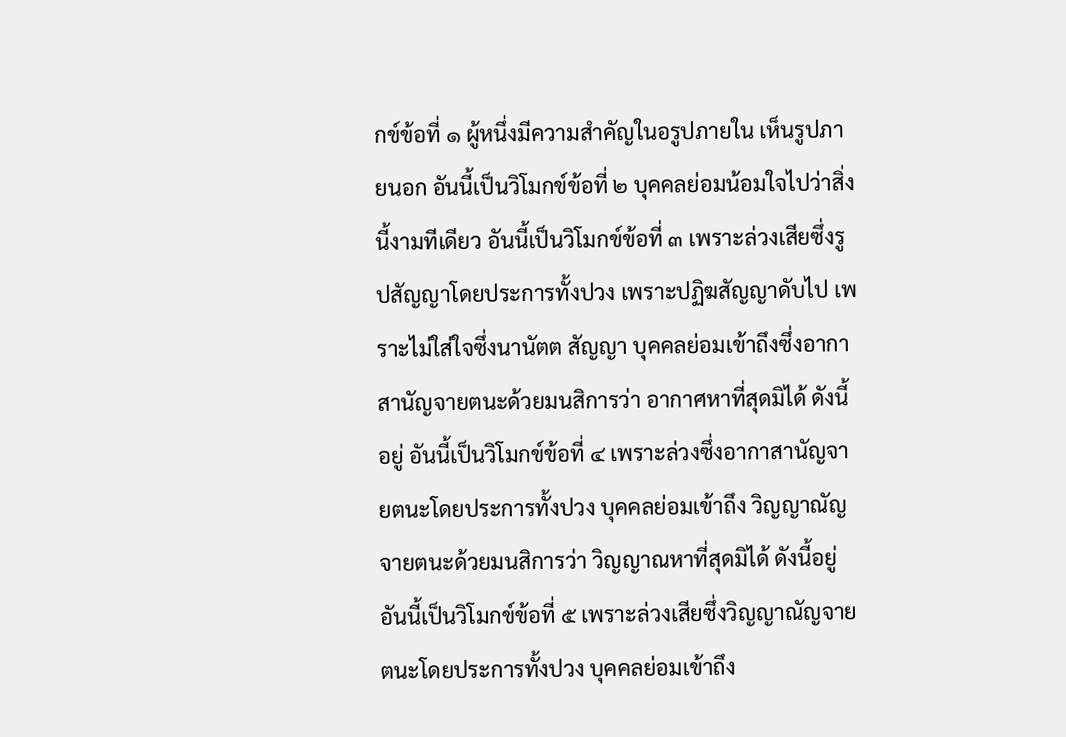กข์ข้อที่ ๑ ผู้หนึ่งมีความสำคัญในอรูปภายใน เห็นรูปภายนอก อันนี้เป็นวิโมกข์ข้อที่ ๒ บุคคลย่อมน้อมใจไปว่าสิ่งนี้งามทีเดียว อันนี้เป็นวิโมกข์ข้อที่ ๓ เพราะล่วงเสียซึ่งรูปสัญญาโดยประการทั้งปวง เพราะปฏิฆสัญญาดับไป เพราะไม่ใส่ใจซึ่งนานัตต สัญญา บุคคลย่อมเข้าถึงซึ่งอากาสานัญจายตนะด้วยมนสิการว่า อากาศหาที่สุดมิได้ ดังนี้อยู่ อันนี้เป็นวิโมกข์ข้อที่ ๔ เพราะล่วงซึ่งอากาสานัญจายตนะโดยประการทั้งปวง บุคคลย่อมเข้าถึง วิญญาณัญจายตนะด้วยมนสิการว่า วิญญาณหาที่สุดมิได้ ดังนี้อยู่ อันนี้เป็นวิโมกข์ข้อที่ ๕ เพราะล่วงเสียซึ่งวิญญาณัญจายตนะโดยประการทั้งปวง บุคคลย่อมเข้าถึง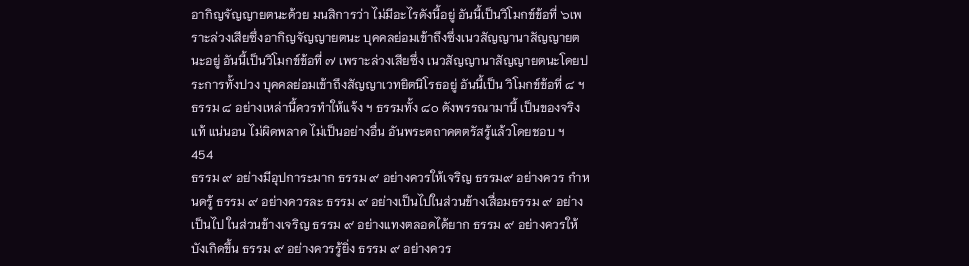อากิญจัญญายตนะด้วย มนสิการว่า ไม่มีอะไรดังนี้อยู่ อันนี้เป็นวิโมกข์ข้อที่ ๖เพราะล่วงเสียซึ่งอากิญจัญญายตนะ บุคคลย่อมเข้าถึงซึ่งเนวสัญญานาสัญญายตนะอยู่ อันนี้เป็นวิโมกข์ข้อที่ ๗ เพราะล่วงเสียซึ่ง เนวสัญญานาสัญญายตนะโดยประการทั้งปวง บุคคลย่อมเข้าถึงสัญญาเวทยิตนิโรธอยู่ อันนี้เป็น วิโมกข์ข้อที่ ๘ ฯ ธรรม ๘ อย่างเหล่านี้ควรทำให้แจ้ง ฯ ธรรมทั้ง ๘๐ ดังพรรณามานี้ เป็นของจริง แท้ แน่นอน ไม่ผิดพลาด ไม่เป็นอย่างอื่น อันพระตถาคตตรัสรู้แล้วโดยชอบ ฯ
454
ธรรม ๙ อย่างมีอุปการะมาก ธรรม ๙ อย่างควรให้เจริญ ธรรม๙ อย่างควร กำหนดรู้ ธรรม ๙ อย่างควรละ ธรรม ๙ อย่างเป็นไปในส่วนข้างเสื่อมธรรม ๙ อย่างเป็นไป ในส่วนข้างเจริญ ธรรม ๙ อย่างแทงตลอดได้ยาก ธรรม ๙ อย่างควรให้บังเกิดขึ้น ธรรม ๙ อย่างควรรู้ยิ่ง ธรรม ๙ อย่างควร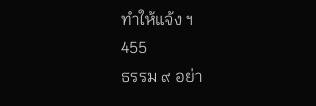ทำให้แจ้ง ฯ
455
ธรรม ๙ อย่า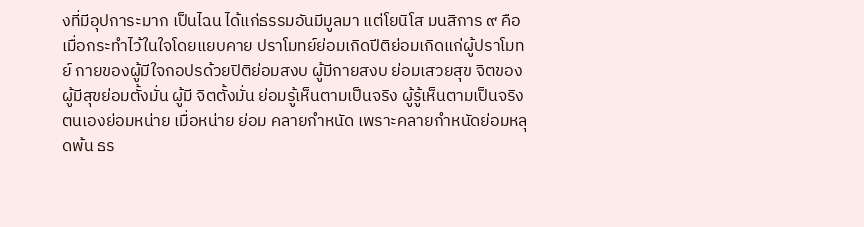งที่มีอุปการะมาก เป็นไฉน ได้แก่ธรรมอันมีมูลมา แต่โยนิโส มนสิการ ๙ คือ เมื่อกระทำไว้ในใจโดยแยบคาย ปราโมทย์ย่อมเกิดปีติย่อมเกิดแก่ผู้ปราโมทย์ กายของผู้มีใจกอปรด้วยปิติย่อมสงบ ผู้มีกายสงบ ย่อมเสวยสุข จิตของผู้มีสุขย่อมตั้งมั่น ผู้มี จิตตั้งมั่น ย่อมรู้เห็นตามเป็นจริง ผู้รู้เห็นตามเป็นจริง ตนเองย่อมหน่าย เมื่อหน่าย ย่อม คลายกำหนัด เพราะคลายกำหนัดย่อมหลุดพ้น ธร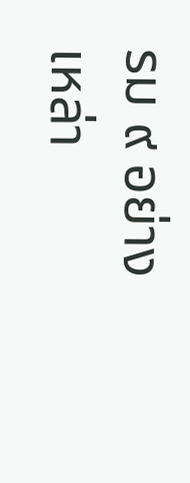รม ๙ อย่างเหล่า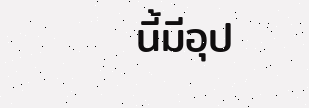นี้มีอุป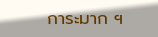การะมาก ฯ